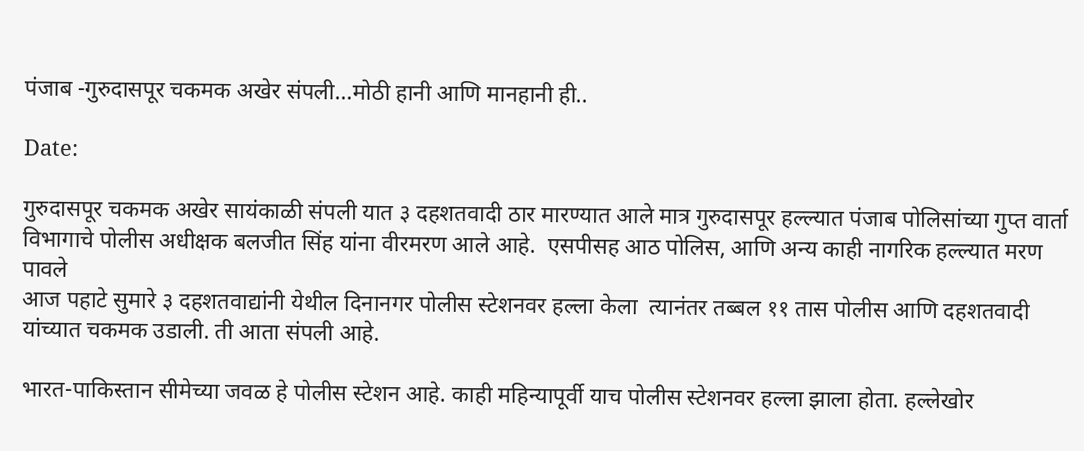पंजाब -गुरुदासपूर चकमक अखेर संपली…मोठी हानी आणि मानहानी ही..

Date:

गुरुदासपूर चकमक अखेर सायंकाळी संपली यात ३ दहशतवादी ठार मारण्यात आले मात्र गुरुदासपूर हल्ल्यात पंजाब पोलिसांच्या गुप्त वार्ता विभागाचे पोलीस अधीक्षक बलजीत सिंह यांना वीरमरण आले आहे.  एसपीसह आठ पोलिस, आणि अन्य काही नागरिक हल्ल्यात मरण पावले
आज पहाटे सुमारे ३ दहशतवाद्यांनी येथील दिनानगर पोलीस स्टेशनवर हल्ला केला  त्यानंतर तब्बल ११ तास पोलीस आणि दहशतवादी यांच्यात चकमक उडाली. ती आता संपली आहे.

भारत-पाकिस्तान सीमेच्या जवळ हे पोलीस स्टेशन आहे. काही महिन्यापूर्वी याच पोलीस स्टेशनवर हल्ला झाला होता. हल्लेखोर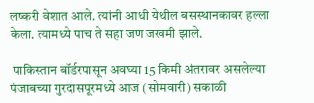लष्करी वेशात आले. त्यांनी आधी येथील बसस्थानकावर हल्ला केला. त्यामध्ये पाच ते सहा जण जखमी झाले.

 पाकिस्तान बॉर्डरपासून अवघ्या 15 किमी अंतरावर असलेल्या पंजाबच्या गुरदासपूरमध्ये आज (सोमवारी) सकाळी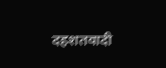दहशतवादी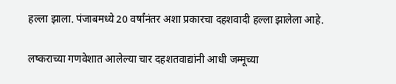हल्ला झाला. पंजाबमध्‍ये 20 वर्षांनंतर अशा प्रकारचा दहशवादी हल्‍ला झालेला आहे.

लष्कराच्या गणवेशात आलेल्या चार दहशतवाद्यांनी आधी जम्मूच्या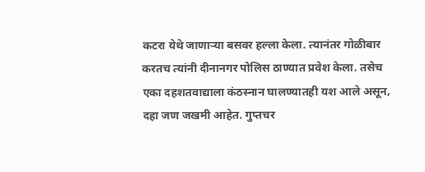कटरा येथे जाणाऱ्या बसवर हल्ला केला. त्यानंतर गोळीबार करतच त्यांनी दीनानगर पोलिस ठाण्यात प्रवेश केला. तसेच एका दहशतवाद्याला कंठस्नान घालण्यातही यश आले असून, दहा जण जखमी आहेत. गुप्तचर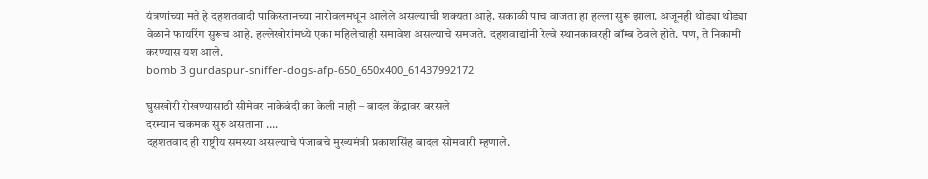यंत्रणांच्या मते हे दहशतवादी पाकिस्तानच्या नारोवलमधून आलेले असल्याची शक्यता आहे. सकाळी पाच वाजता हा हल्‍ला सुरू झाला. अजूनही थोड्या थोड्या वेळाने फायरिंग सुरूच आहे. हल्‍लेखोरांमध्‍ये एका महिलेचाही समावेश असल्‍याचे समजते. दहशवाद्यांनी रेल्‍वे स्‍थानकावरही बॉम्‍ब ठेवले होते. पण, ते निकामी करण्‍यास यश आले.
bomb 3 gurdaspur-sniffer-dogs-afp-650_650x400_61437992172

घुसखोरी रोखण्यासाठी सीमेवर नाकेबंदी का केली नाही – बादल केंद्रावर बरसले
दरम्यान चकमक सुरु असताना ….
दहशतवाद ही राष्ट्रीय समस्या असल्याचे पंजाबचे मुख्यमंत्री प्रकाशसिंह बादल सोमवारी म्हणाले.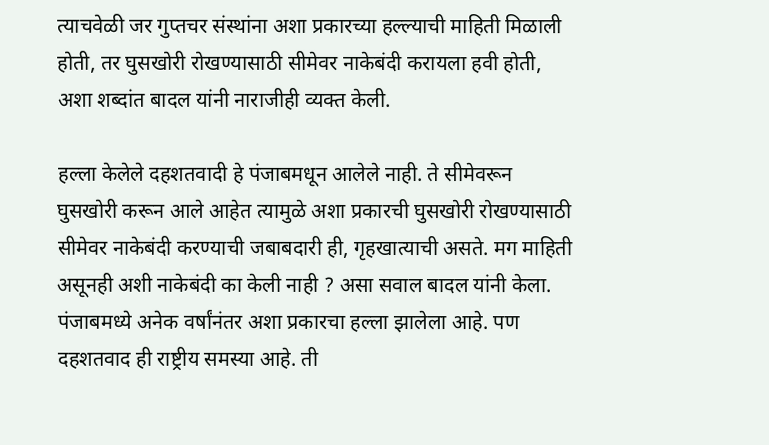त्याचवेळी जर गुप्तचर संस्थांना अशा प्रकारच्या हल्ल्याची माहिती मिळाली होती, तर घुसखोरी रोखण्यासाठी सीमेवर नाकेबंदी करायला हवी होती, अशा शब्दांत बादल यांनी नाराजीही व्यक्त केली.

हल्ला केलेले दहशतवादी हे पंजाबमधून आलेले नाही. ते सीमेवरून घुसखोरी करून आले आहेत त्यामुळे अशा प्रकारची घुसखोरी रोखण्यासाठी सीमेवर नाकेबंदी करण्याची जबाबदारी ही, गृहखात्याची असते. मग माहिती असूनही अशी नाकेबंदी का केली नाही ? असा सवाल बादल यांनी केला. पंजाबमध्ये अनेक वर्षांनंतर अशा प्रकारचा हल्ला झालेला आहे. पण दहशतवाद ही राष्ट्रीय समस्या आहे. ती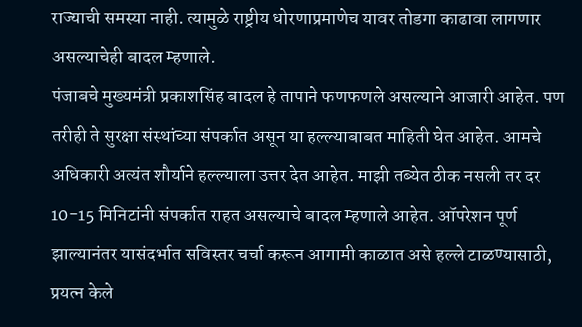राज्याची समस्या नाही. त्यामुळे राष्ट्रीय धोरणाप्रमाणेच यावर तोडगा काढावा लागणार असल्याचेही बादल म्हणाले.
पंजाबचे मुख्यमंत्री प्रकाशसिंह बादल हे तापाने फणफणले असल्याने आजारी आहेत. पण तरीही ते सुरक्षा संस्थांच्या संपर्कात असून या हल्ल्याबाबत माहिती घेत आहेत. आमचे अधिकारी अत्यंत शौर्याने हल्ल्याला उत्तर देत आहेत. माझी तब्येत ठीक नसली तर दर 10-15 मिनिटांनी संपर्कात राहत असल्याचे बादल म्हणाले आहेत. ऑपरेशन पूर्ण झाल्यानंतर यासंदर्भात सविस्तर चर्चा करून आगामी काळात असे हल्ले टाळण्यासाठी, प्रयत्न केले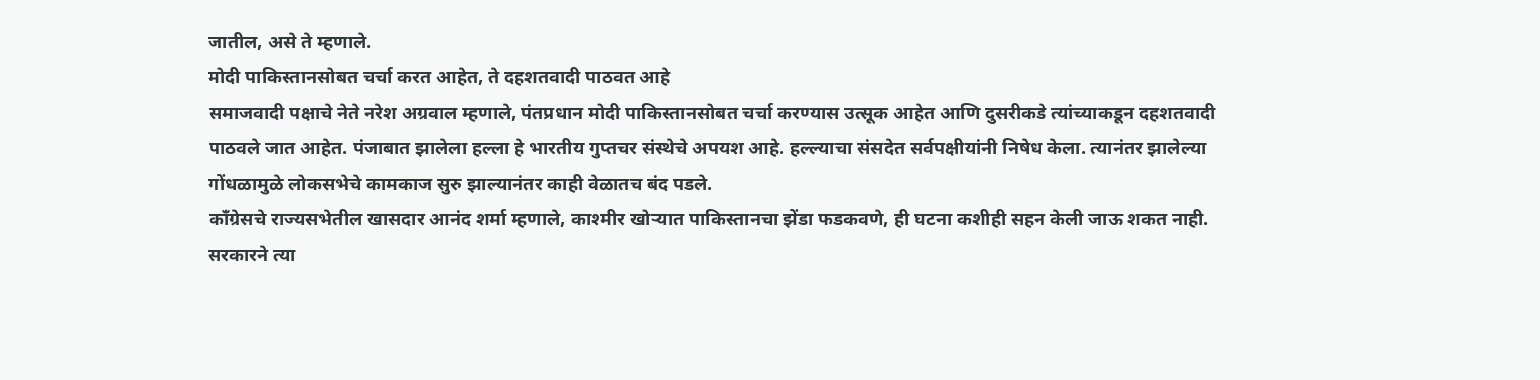जातील, असे ते म्हणाले.
मोदी पाकिस्तानसोबत चर्चा करत आहेत, ते दहशतवादी पाठवत आहे
समाजवादी पक्षाचे नेते नरेश अग्रवाल म्हणाले, पंतप्रधान मोदी पाकिस्तानसोबत चर्चा करण्यास उत्सूक आहेत आणि दुसरीकडे त्यांच्याकडून दहशतवादी पाठवले जात आहेत. पंजाबात झालेला हल्ला हे भारतीय गुप्तचर संस्थेचे अपयश आहे. हल्ल्याचा संसदेत सर्वपक्षीयांनी निषेध केला. त्यानंतर झालेल्या गोंधळामुळे लोकसभेचे कामकाज सुरु झाल्यानंतर काही वेळातच बंद पडले.
काँग्रेसचे राज्यसभेतील खासदार आनंद शर्मा म्हणाले, काश्मीर खोऱ्यात पाकिस्तानचा झेंडा फडकवणे, ही घटना कशीही सहन केली जाऊ शकत नाही. सरकारने त्या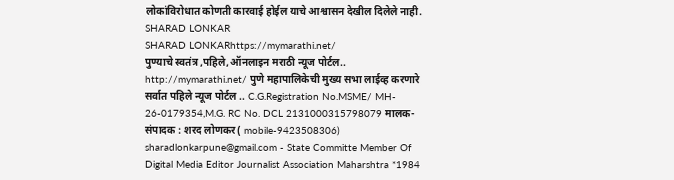लोकांविरोधात कोणती कारवाई होईल याचे आश्वासन देखील दिलेले नाही.
SHARAD LONKAR
SHARAD LONKARhttps://mymarathi.net/
पुण्याचे स्वतंत्र ,पहिले,ऑनलाइन मराठी न्यूज पोर्टल.. http://mymarathi.net/ पुणे महापालिकेची मुख्य सभा लाईव्ह करणारे सर्वात पहिले न्यूज पोर्टल .. C.G.Registration No.MSME/ MH- 26-0179354,M.G. RC No. DCL 2131000315798079 मालक-संपादक : शरद लोणकर( mobile-9423508306) sharadlonkarpune@gmail.com - State Committe Member Of Digital Media Editor Journalist Association Maharshtra *1984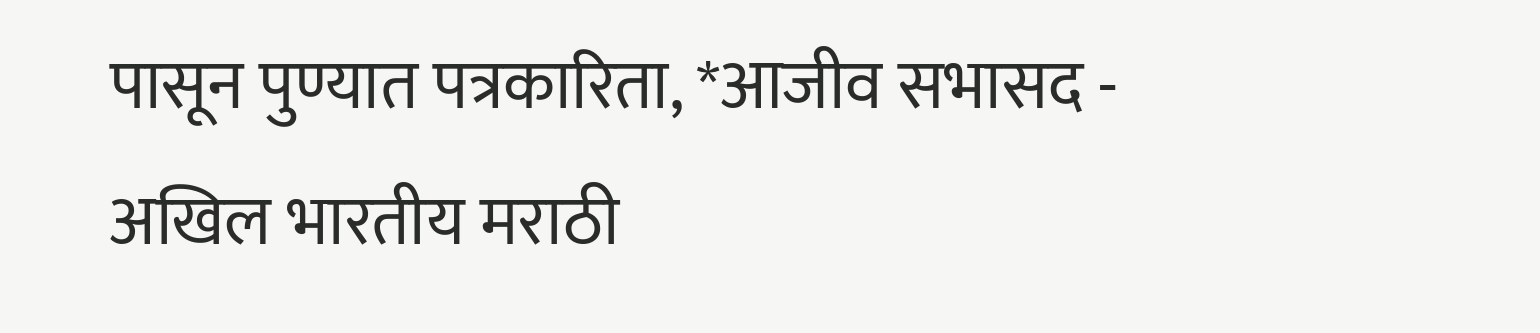पासून पुण्यात पत्रकारिता, *आजीव सभासद - अखिल भारतीय मराठी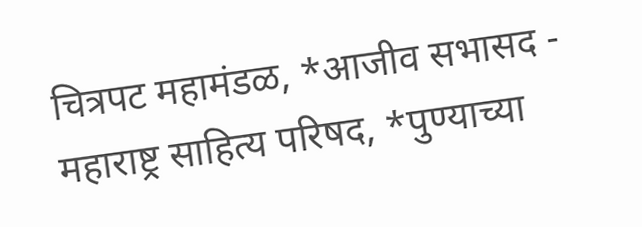चित्रपट महामंडळ, *आजीव सभासद - महाराष्ट्र साहित्य परिषद, *पुण्याच्या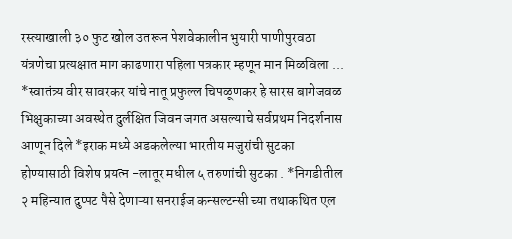रस्त्याखाली ३० फुट खोल उतरून पेशवेकालीन भुयारी पाणीपुरवठा यंत्रणेचा प्रत्यक्षात माग काढणारा पहिला पत्रकार म्हणून मान मिळविला ... *स्वातंत्र्य वीर सावरकर यांचे नातू प्रफुल्ल चिपळूणकर हे सारस बागेजवळ भिक्षुकाच्या अवस्थेत दुर्लक्षित जिवन जगत असल्याचे सर्वप्रथम निदर्शनास आणून दिले *इराक मध्ये अडकलेल्या भारतीय मजुरांची सुटका होण्यासाठी विशेष प्रयत्न -लातूर मधील ५ तरुणांची सुटका . *निगडीतील २ महिन्यात दुप्पट पैसे देणाऱ्या सनराईज कन्सल्टन्सी च्या तथाकथित एल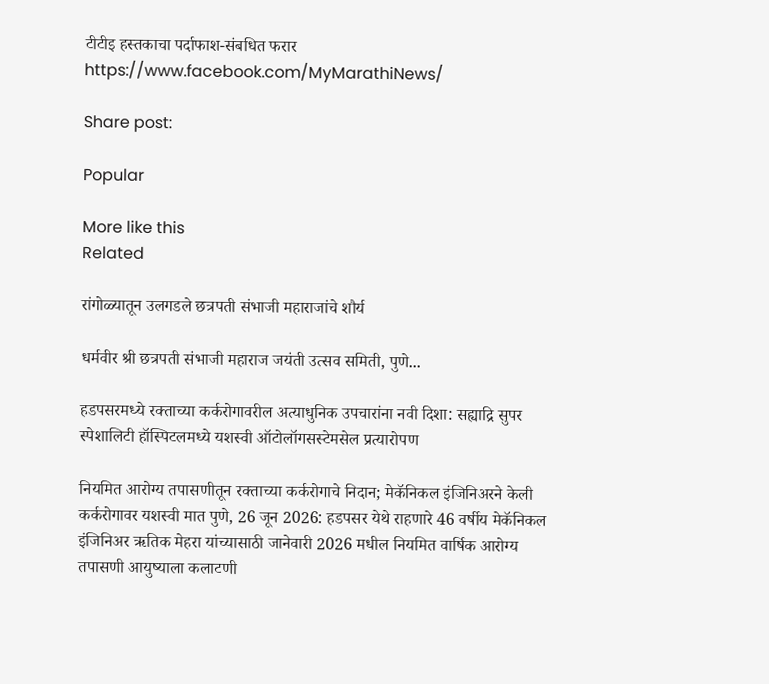टीटीइ हस्तकाचा पर्दाफाश-संबधित फरार https://www.facebook.com/MyMarathiNews/

Share post:

Popular

More like this
Related

रांगोळ्यातून उलगडले छत्रपती संभाजी महाराजांचे शौर्य

धर्मवीर श्री छत्रपती संभाजी महाराज जयंती उत्सव समिती, पुणे...

हडपसरमध्ये रक्ताच्या कर्करोगावरील अत्याधुनिक उपचारांना नवी दिशा: सह्याद्रि सुपर स्पेशालिटी हॉस्पिटलमध्ये यशस्वी ऑटोलॉगसस्टेमसेल प्रत्यारोपण

नियमित आरोग्य तपासणीतून रक्ताच्या कर्करोगाचे निदान; मेकॅनिकल इंजिनिअरने केली कर्करोगावर यशस्वी मात पुणे, 26 जून 2026: हडपसर येथे राहणारे 46 वर्षीय मेकॅनिकल इंजिनिअर ऋतिक मेहरा यांच्यासाठी जानेवारी 2026 मधील नियमित वार्षिक आरोग्य तपासणी आयुष्याला कलाटणी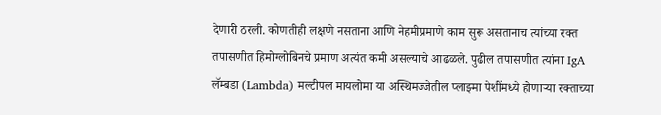देणारी ठरली. कोणतीही लक्षणे नसताना आणि नेहमीप्रमाणे काम सुरू असतानाच त्यांच्या रक्त तपासणीत हिमोग्लोबिनचे प्रमाण अत्यंत कमी असल्याचे आढळले. पुढील तपासणीत त्यांना IgA लॅम्बडा (Lambda) मल्टीपल मायलोमा या अस्थिमज्जेतील प्लाझ्मा पेशींमध्ये होणाऱ्या रक्ताच्या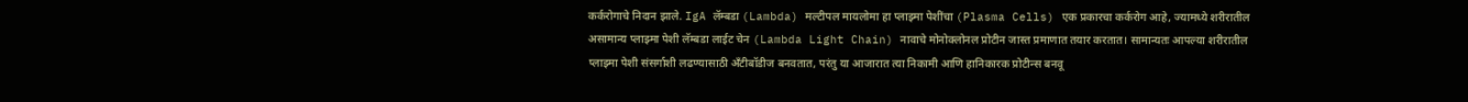कर्करोगाचे निदान झाले. IgA लॅम्बडा (Lambda) मल्टीपल मायलोमा हा प्लाझ्मा पेशींचा (Plasma Cells) एक प्रकारचा कर्करोग आहे, ज्यामध्ये शरीरातील असामान्य प्लाझ्मा पेशी लॅम्बडा लाईट चेन (Lambda Light Chain) नावाचे मोनोक्लोनल प्रोटीन जास्त प्रमाणात तयार करतात। सामान्यतः आपल्या शरीरातील प्लाझ्मा पेशी संसर्गाशी लढण्यासाठी अँटीबॉडीज बनवतात, परंतु या आजारात त्या निकामी आणि हानिकारक प्रोटीन्स बनवू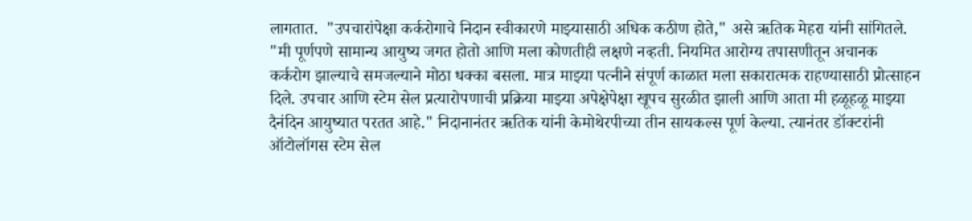लागतात.  "उपचारांपेक्षा कर्करोगाचे निदान स्वीकारणे माझ्यासाठी अधिक कठीण होते," असे ऋतिक मेहरा यांनी सांगितले. "मी पूर्णपणे सामान्य आयुष्य जगत होतो आणि मला कोणतीही लक्षणे नव्हती. नियमित आरोग्य तपासणीतून अचानक कर्करोग झाल्याचे समजल्याने मोठा धक्का बसला. मात्र माझ्या पत्नीने संपूर्ण काळात मला सकारात्मक राहण्यासाठी प्रोत्साहन दिले. उपचार आणि स्टेम सेल प्रत्यारोपणाची प्रक्रिया माझ्या अपेक्षेपेक्षा खूपच सुरळीत झाली आणि आता मी हळूहळू माझ्या दैनंदिन आयुष्यात परतत आहे." निदानानंतर ऋतिक यांनी केमोथेरपीच्या तीन सायकल्स पूर्ण केल्या. त्यानंतर डॉक्टरांनी ऑटोलॉगस स्टेम सेल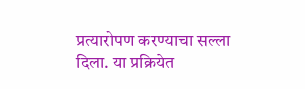प्रत्यारोपण करण्याचा सल्ला दिला. या प्रक्रियेत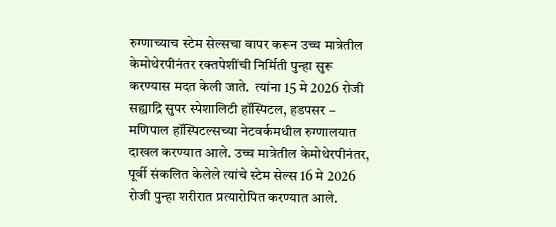रुग्णाच्याच स्टेम सेल्सचा वापर करून उच्च मात्रेतील केमोथेरपीनंतर रक्तपेशींची निर्मिती पुन्हा सुरू करण्यास मदत केली जाते.  त्यांना 15 मे 2026 रोजी सह्याद्रि सुपर स्पेशालिटी हॉस्पिटल, हडपसर – मणिपाल हॉस्पिटल्सच्या नेटवर्कमधील रुग्णालयात  दाखल करण्यात आले. उच्च मात्रेतील केमोथेरपीनंतर, पूर्वी संकलित केलेले त्यांचे स्टेम सेल्स 16 मे 2026 रोजी पुन्हा शरीरात प्रत्यारोपित करण्यात आले.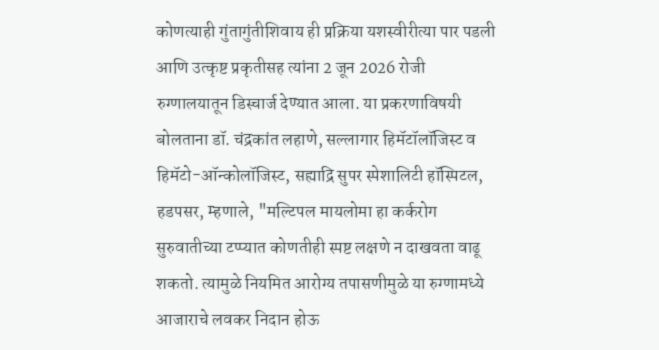कोणत्याही गुंतागुंतीशिवाय ही प्रक्रिया यशस्वीरीत्या पार पडली आणि उत्कृष्ट प्रकृतीसह त्यांना 2 जून 2026 रोजी रुग्णालयातून डिस्चार्ज देण्यात आला. या प्रकरणाविषयी बोलताना डॉ. चंद्रकांत लहाणे, सल्लागार हिमॅटॉलॉजिस्ट व हिमॅटो-ऑन्कोलॉजिस्ट, सह्याद्रि सुपर स्पेशालिटी हॉस्पिटल, हडपसर, म्हणाले, "मल्टिपल मायलोमा हा कर्करोग सुरुवातीच्या टप्प्यात कोणतीही स्पष्ट लक्षणे न दाखवता वाढू शकतो. त्यामुळे नियमित आरोग्य तपासणीमुळे या रुग्णामध्ये आजाराचे लवकर निदान होऊ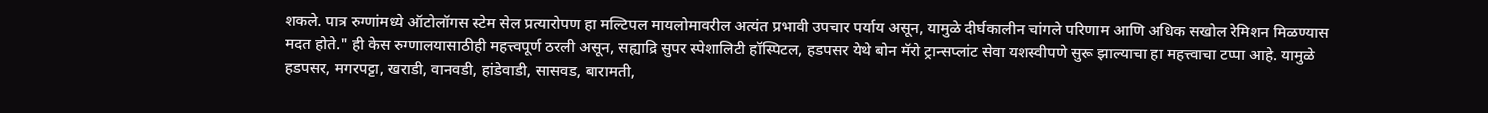शकले. पात्र रुग्णांमध्ये ऑटोलॉगस स्टेम सेल प्रत्यारोपण हा मल्टिपल मायलोमावरील अत्यंत प्रभावी उपचार पर्याय असून, यामुळे दीर्घकालीन चांगले परिणाम आणि अधिक सखोल रेमिशन मिळण्यास मदत होते." ही केस रुग्णालयासाठीही महत्त्वपूर्ण ठरली असून, सह्याद्रि सुपर स्पेशालिटी हॉस्पिटल, हडपसर येथे बोन मॅरो ट्रान्सप्लांट सेवा यशस्वीपणे सुरू झाल्याचा हा महत्त्वाचा टप्पा आहे. यामुळे हडपसर, मगरपट्टा, खराडी, वानवडी, हांडेवाडी, सासवड, बारामती,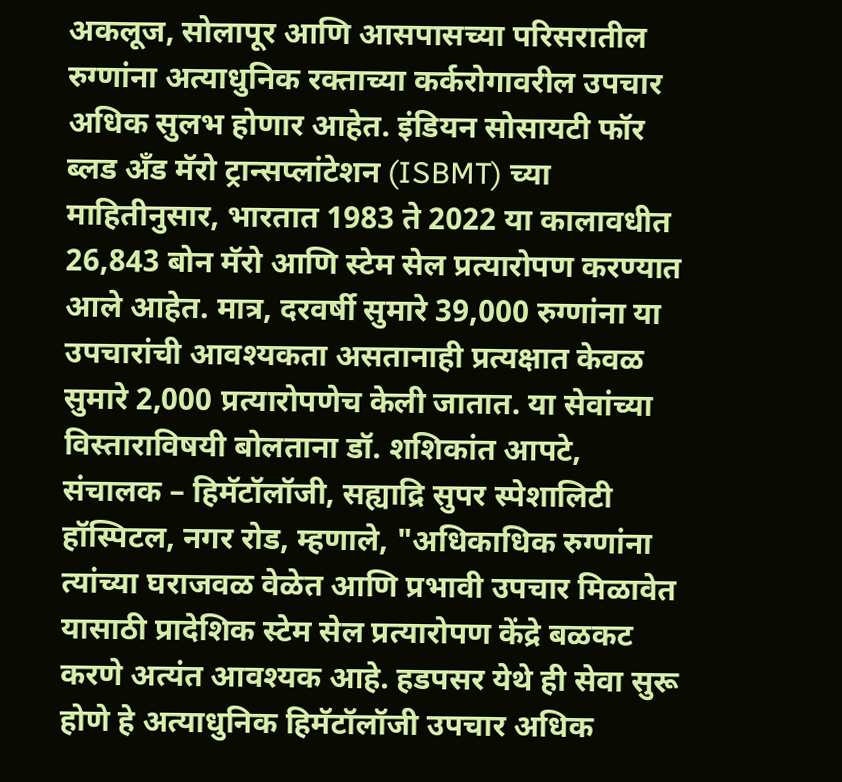अकलूज, सोलापूर आणि आसपासच्या परिसरातील रुग्णांना अत्याधुनिक रक्ताच्या कर्करोगावरील उपचार अधिक सुलभ होणार आहेत. इंडियन सोसायटी फॉर ब्लड अँड मॅरो ट्रान्सप्लांटेशन (ISBMT) च्या माहितीनुसार, भारतात 1983 ते 2022 या कालावधीत 26,843 बोन मॅरो आणि स्टेम सेल प्रत्यारोपण करण्यात आले आहेत. मात्र, दरवर्षी सुमारे 39,000 रुग्णांना या उपचारांची आवश्यकता असतानाही प्रत्यक्षात केवळ सुमारे 2,000 प्रत्यारोपणेच केली जातात. या सेवांच्या विस्ताराविषयी बोलताना डॉ. शशिकांत आपटे, संचालक – हिमॅटॉलॉजी, सह्याद्रि सुपर स्पेशालिटी हॉस्पिटल, नगर रोड, म्हणाले, "अधिकाधिक रुग्णांना त्यांच्या घराजवळ वेळेत आणि प्रभावी उपचार मिळावेत यासाठी प्रादेशिक स्टेम सेल प्रत्यारोपण केंद्रे बळकट करणे अत्यंत आवश्यक आहे. हडपसर येथे ही सेवा सुरू होणे हे अत्याधुनिक हिमॅटॉलॉजी उपचार अधिक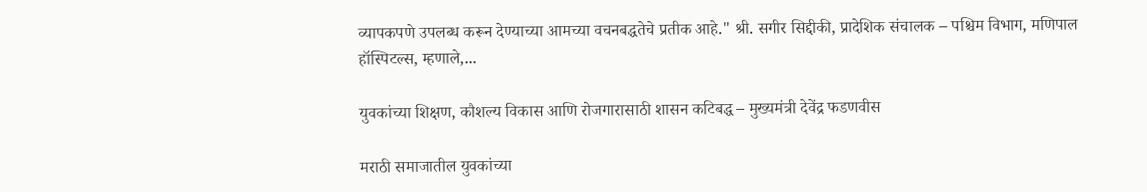व्यापकपणे उपलब्ध करून देण्याच्या आमच्या वचनबद्धतेचे प्रतीक आहे." श्री. सगीर सिद्दीकी, प्रादेशिक संचालक – पश्चिम विभाग, मणिपाल हॉस्पिटल्स, म्हणाले,...

युवकांच्या शिक्षण, कौशल्य विकास आणि रोजगारासाठी शासन कटिबद्ध – मुख्यमंत्री देवेंद्र फडणवीस

मराठी समाजातील युवकांच्या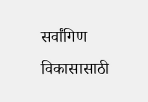सर्वांगिण विकासासाठी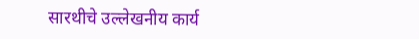सारथीचे उल्लेखनीय कार्य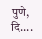पुणे, दि....